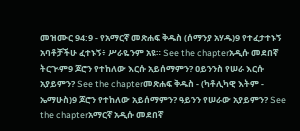መዝሙር 94:9 - የአማርኛ መጽሐፍ ቅዱስ (ሰማንያ አሃዱ)9 የተፈታተኑኝ አባቶቻችሁ ፈተኑኝ፥ ሥራዬንም አዩ። See the chapterአዲሱ መደበኛ ትርጒም9 ጆሮን የተከለው እርሱ አይሰማምን? ዐይንንስ የሠራ እርሱ አያይምን? See the chapterመጽሐፍ ቅዱስ - (ካቶሊካዊ እትም - ኤማሁስ)9 ጆሮን የተከለው አይሰማምን? ዓይንን የሠራው አያይምን? See the chapterአማርኛ አዲሱ መደበኛ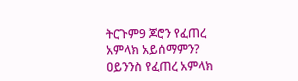ትርጉም9 ጆሮን የፈጠረ አምላክ አይሰማምን? ዐይንንስ የፈጠረ አምላክ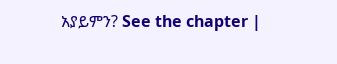አያይምን? See the chapter |